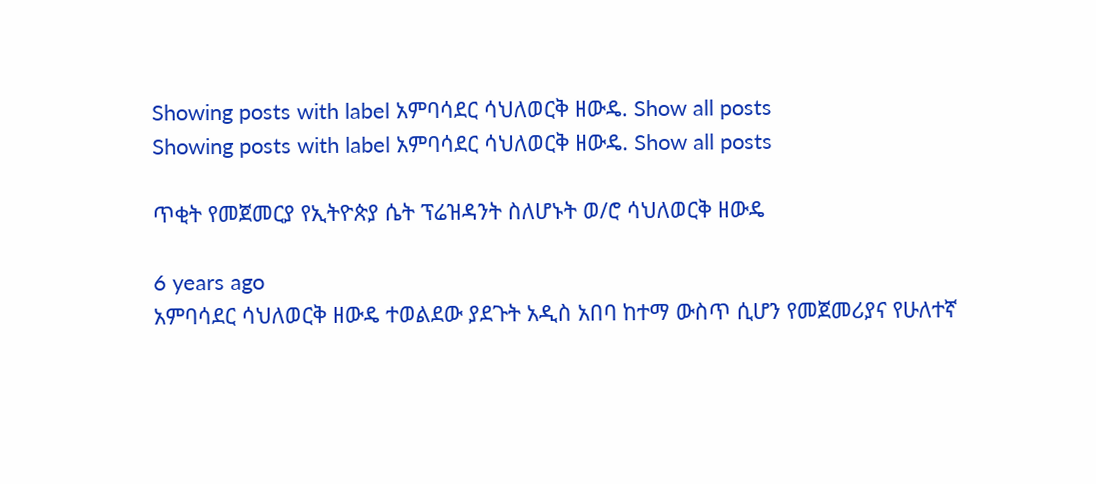Showing posts with label አምባሳደር ሳህለወርቅ ዘውዴ. Show all posts
Showing posts with label አምባሳደር ሳህለወርቅ ዘውዴ. Show all posts

ጥቂት የመጀመርያ የኢትዮጵያ ሴት ፕሬዝዳንት ስለሆኑት ወ/ሮ ሳህለወርቅ ዘውዴ

6 years ago
አምባሳደር ሳህለወርቅ ዘውዴ ተወልደው ያደጉት አዲስ አበባ ከተማ ውስጥ ሲሆን የመጀመሪያና የሁለተኛ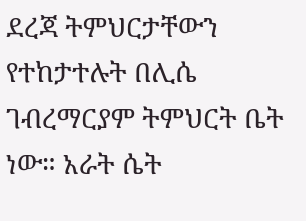ደረጃ ትምህርታቸውን የተከታተሉት በሊሴ ገብረማርያም ትምህርት ቤት ነው። አራት ሴት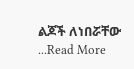ልጆች ለነበሯቸው ...Read More